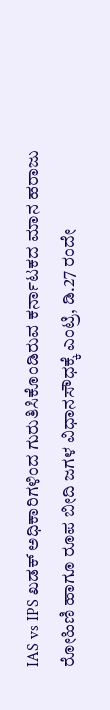IAS vs IPS ಖಡಕ್ ಅಧಿಕಾರಿಗಳಿಂದ ಗುರುತಿಸಿಕೊಂಡಿರುವ ಕರ್ನಾಟಕದ ಮಾನ ಹರಾಜು
ರೋಹಿಣಿ ಹಾಗೂ ರೂಪ ಬೀದಿ ಜಗಳ ವಿಧಾನಸೌಧಕ್ಕೆ ಎಂಟ್ರಿ, ಡಿ.27 ರಂದೇ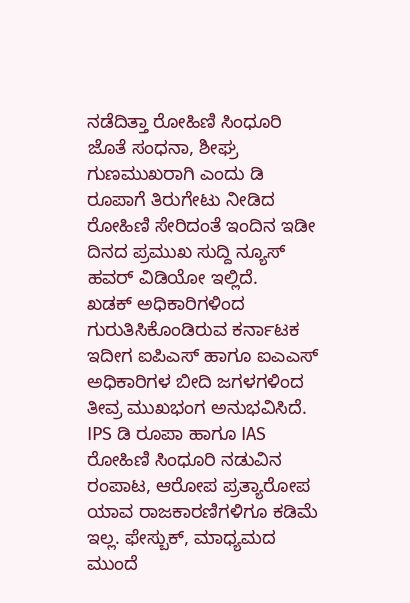ನಡೆದಿತ್ತಾ ರೋಹಿಣಿ ಸಿಂಧೂರಿ ಜೊತೆ ಸಂಧನಾ, ಶೀಘ್ರ ಗುಣಮುಖರಾಗಿ ಎಂದು ಡಿ ರೂಪಾಗೆ ತಿರುಗೇಟು ನೀಡಿದ ರೋಹಿಣಿ ಸೇರಿದಂತೆ ಇಂದಿನ ಇಡೀ ದಿನದ ಪ್ರಮುಖ ಸುದ್ದಿ ನ್ಯೂಸ್ ಹವರ್ ವಿಡಿಯೋ ಇಲ್ಲಿದೆ.
ಖಡಕ್ ಅಧಿಕಾರಿಗಳಿಂದ ಗುರುತಿಸಿಕೊಂಡಿರುವ ಕರ್ನಾಟಕ ಇದೀಗ ಐಪಿಎಸ್ ಹಾಗೂ ಐಎಎಸ್ ಅಧಿಕಾರಿಗಳ ಬೀದಿ ಜಗಳಗಳಿಂದ ತೀವ್ರ ಮುಖಭಂಗ ಅನುಭವಿಸಿದೆ. IPS ಡಿ ರೂಪಾ ಹಾಗೂ IAS ರೋಹಿಣಿ ಸಿಂಧೂರಿ ನಡುವಿನ ರಂಪಾಟ, ಆರೋಪ ಪ್ರತ್ಯಾರೋಪ ಯಾವ ರಾಜಕಾರಣಿಗಳಿಗೂ ಕಡಿಮೆ ಇಲ್ಲ. ಫೇಸ್ಬುಕ್, ಮಾಧ್ಯಮದ ಮುಂದೆ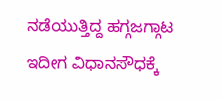ನಡೆಯುತ್ತಿದ್ದ ಹಗ್ಗಜಗ್ಗಾಟ ಇದೀಗ ವಿಧಾನಸೌಧಕ್ಕೆ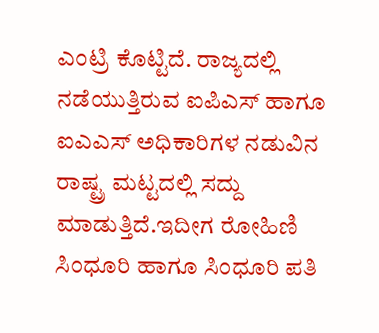ಎಂಟ್ರಿ ಕೊಟ್ಟಿದೆ. ರಾಜ್ಯದಲ್ಲಿ ನಡೆಯುತ್ತಿರುವ ಐಪಿಎಸ್ ಹಾಗೂ ಐಎಎಸ್ ಅಧಿಕಾರಿಗಳ ನಡುವಿನ ರಾಷ್ಟ್ರ ಮಟ್ಟದಲ್ಲಿ ಸದ್ದು ಮಾಡುತ್ತಿದೆ.ಇದೀಗ ರೋಹಿಣಿ ಸಿಂಧೂರಿ ಹಾಗೂ ಸಿಂಧೂರಿ ಪತಿ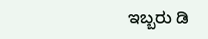ಇಬ್ಬರು ಡಿ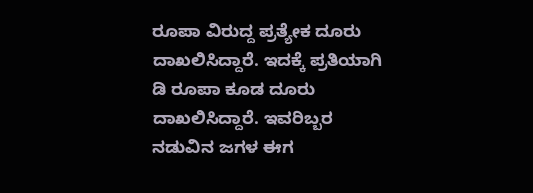ರೂಪಾ ವಿರುದ್ದ ಪ್ರತ್ಯೇಕ ದೂರು ದಾಖಲಿಸಿದ್ದಾರೆ. ಇದಕ್ಕೆ ಪ್ರತಿಯಾಗಿ ಡಿ ರೂಪಾ ಕೂಡ ದೂರು ದಾಖಲಿಸಿದ್ದಾರೆ. ಇವರಿಬ್ಬರ ನಡುವಿನ ಜಗಳ ಈಗ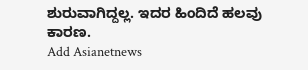ಶುರುವಾಗಿದ್ದಲ್ಲ. ಇದರ ಹಿಂದಿದೆ ಹಲವು ಕಾರಣ.
Add Asianetnews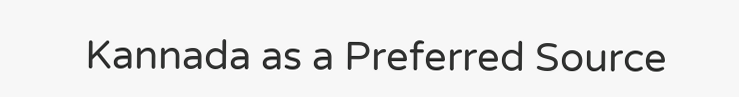Kannada as a Preferred Source